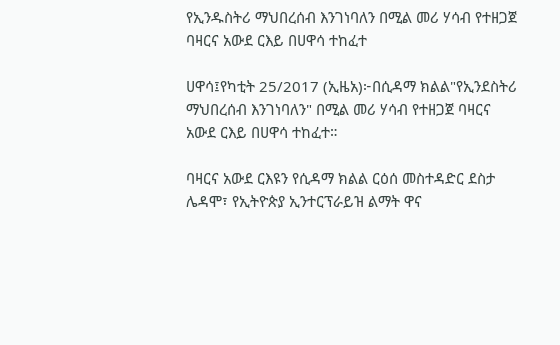የኢንዱስትሪ ማህበረሰብ እንገነባለን በሚል መሪ ሃሳብ የተዘጋጀ ባዛርና አውደ ርእይ በሀዋሳ ተከፈተ

ሀዋሳ፤የካቲት 25/2017 (ኢዜአ)፦በሲዳማ ክልል"የኢንደስትሪ ማህበረሰብ እንገነባለን" በሚል መሪ ሃሳብ የተዘጋጀ ባዛርና አውደ ርእይ በሀዋሳ ተከፈተ።

ባዛርና አውደ ርእዩን የሲዳማ ክልል ርዕሰ መስተዳድር ደስታ ሌዳሞ፣ የኢትዮጵያ ኢንተርፕራይዝ ልማት ዋና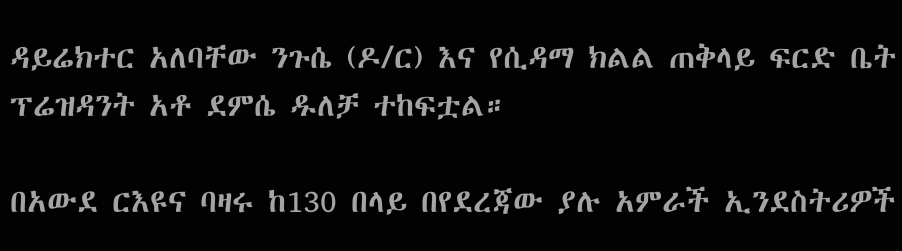ዳይሬክተር አለባቸው ንጉሴ (ዶ/ር) እና የሲዳማ ክልል ጠቅላይ ፍርድ ቤት ፕሬዝዳንት አቶ ደምሴ ዱለቻ ተከፍቷል።

በአውደ ርእዩና ባዛሩ ከ130 በላይ በየደረጃው ያሉ አምራች ኢንደስትሪዎች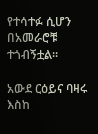የተሳተፉ ሲሆን በአመራሮቹ ተጎብኝቷል።

አውደ ርዕይና ባዛሩ እስከ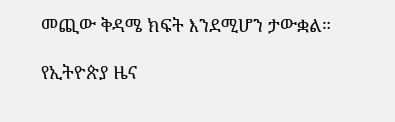መጪው ቅዳሜ ክፍት እንደሚሆን ታውቋል።

የኢትዮጵያ ዜና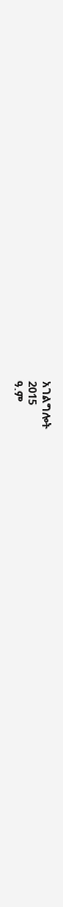አገልግሎት
2015
ዓ.ም